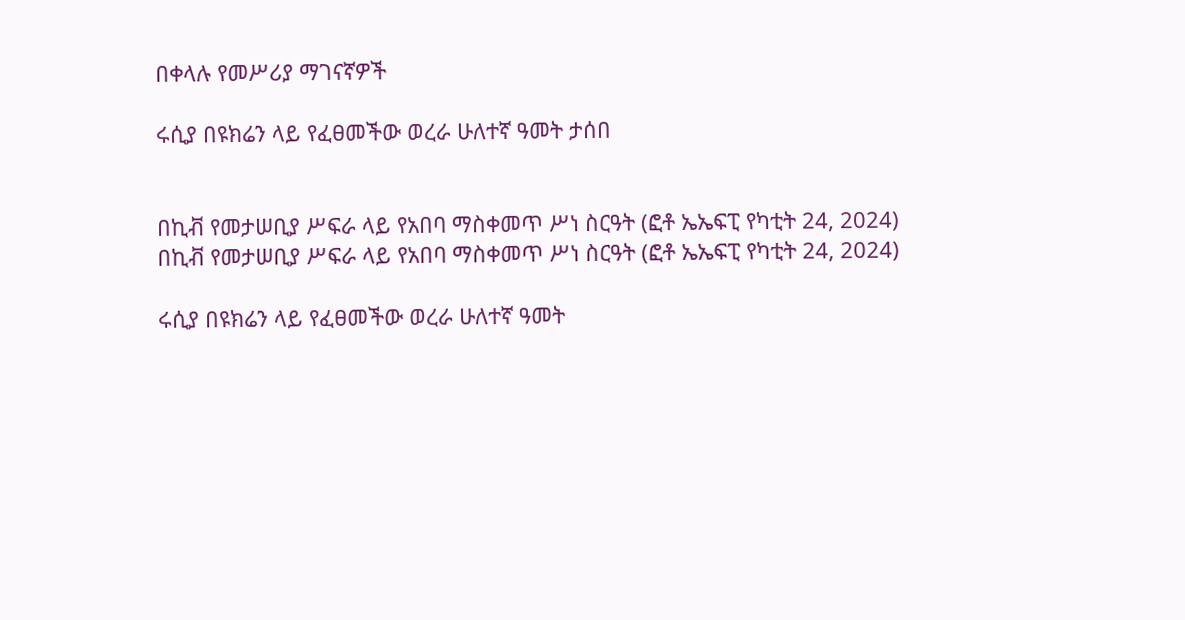በቀላሉ የመሥሪያ ማገናኛዎች

ሩሲያ በዩክሬን ላይ የፈፀመችው ወረራ ሁለተኛ ዓመት ታሰበ


በኪቭ የመታሠቢያ ሥፍራ ላይ የአበባ ማስቀመጥ ሥነ ስርዓት (ፎቶ ኤኤፍፒ የካቲት 24, 2024)
በኪቭ የመታሠቢያ ሥፍራ ላይ የአበባ ማስቀመጥ ሥነ ስርዓት (ፎቶ ኤኤፍፒ የካቲት 24, 2024)

ሩሲያ በዩክሬን ላይ የፈፀመችው ወረራ ሁለተኛ ዓመት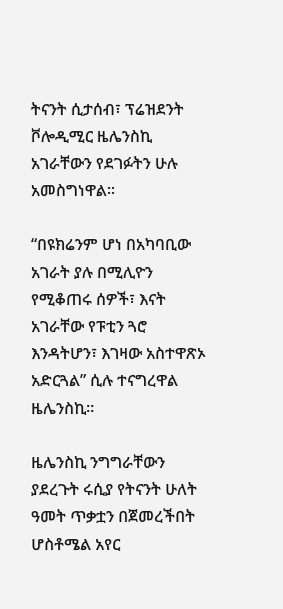ትናንት ሲታሰብ፣ ፕሬዝደንት ቮሎዲሚር ዜሌንስኪ አገራቸውን የደገፉትን ሁሉ አመስግነዋል።

“በዩክሬንም ሆነ በአካባቢው አገራት ያሉ በሚሊዮን የሚቆጠሩ ሰዎች፣ እናት አገራቸው የፑቲን ጓሮ እንዳትሆን፣ እገዛው አስተዋጽኦ አድርጓል” ሲሉ ተናግረዋል ዜሌንስኪ።

ዜሌንስኪ ንግግራቸውን ያደረጉት ሩሲያ የትናንት ሁለት ዓመት ጥቃቷን በጀመረችበት ሆስቶሜል አየር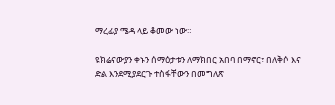ማረፊያ ሜዳ ላይ ቆመው ነው።

ዩክሬናውያን ቀኑን ሰማዕታቱን ለማክበር አበባ በማኖር፣ በለቅሶ እና ድል እንደሚያደርጉ ተስፋቸውን በመግለጽ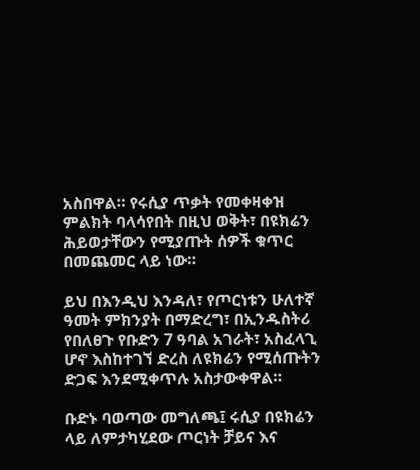አስበዋል። የሩሲያ ጥቃት የመቀዛቀዝ ምልክት ባላሳየበት በዚህ ወቅት፣ በዩክሬን ሕይወታቸውን የሚያጡት ሰዎች ቁጥር በመጨመር ላይ ነው።

ይህ በእንዲህ እንዳለ፣ የጦርነቱን ሁለተኛ ዓመት ምክንያት በማድረግ፣ በኢንዱስትሪ የበለፀጉ የቡድን 7 ዓባል አገራት፣ አስፈላጊ ሆኖ እስከተገኘ ድረስ ለዩክሬን የሚሰጡትን ድጋፍ እንደሚቀጥሉ አስታውቀዋል።

ቡድኑ ባወጣው መግለጫ፤ ሩሲያ በዩክሬን ላይ ለምታካሂደው ጦርነት ቻይና እና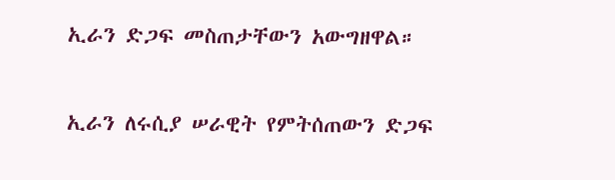ኢራን ድጋፍ መስጠታቸውን አውግዘዋል።

ኢራን ለሩሲያ ሠራዊት የምትሰጠውን ድጋፍ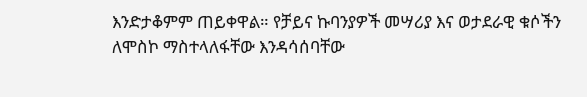እንድታቆምም ጠይቀዋል። የቻይና ኩባንያዎች መሣሪያ እና ወታደራዊ ቁሶችን ለሞስኮ ማስተላለፋቸው እንዳሳሰባቸው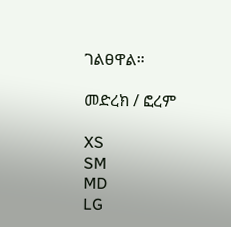ገልፀዋል።

መድረክ / ፎረም

XS
SM
MD
LG